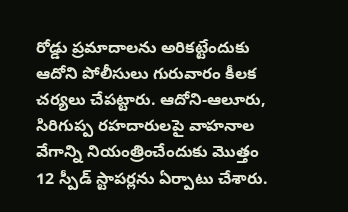రోడ్డు ప్రమాదాలను అరికట్టేందుకు ఆదోని పోలీసులు గురువారం కీలక చర్యలు చేపట్టారు. ఆదోని-ఆలూరు, సిరిగుప్ప రహదారులపై వాహనాల వేగాన్ని నియంత్రించేందుకు మొత్తం 12 స్పీడ్ స్టాపర్లను ఏర్పాటు చేశారు.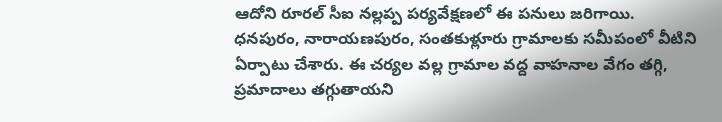ఆదోని రూరల్ సీఐ నల్లప్ప పర్యవేక్షణలో ఈ పనులు జరిగాయి. ధనపురం, నారాయణపురం, సంతకుళ్లూరు గ్రామాలకు సమీపంలో వీటిని ఏర్పాటు చేశారు. ఈ చర్యల వల్ల గ్రామాల వద్ద వాహనాల వేగం తగ్గి, ప్రమాదాలు తగ్గుతాయని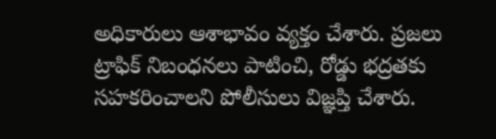అధికారులు ఆశాభావం వ్యక్తం చేశారు. ప్రజలు ట్రాఫిక్ నిబంధనలు పాటించి, రోడ్డు భద్రతకు సహకరించాలని పోలీసులు విజ్ఞప్తి చేశారు.